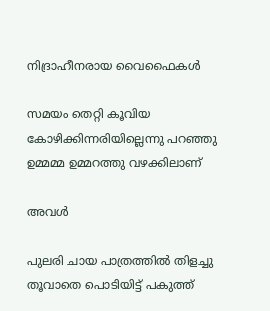നിദ്രാഹീനരായ വൈഫൈകൾ

സമയം തെറ്റി കൂവിയ കോഴിക്കിന്നരിയില്ലെന്നു പറഞ്ഞു ഉമ്മമ്മ ഉമ്മറത്തു വഴക്കിലാണ്

അവൾ

പുലരി ചായ പാത്രത്തിൽ തിളച്ചു തൂവാതെ പൊടിയിട്ട് പകുത്ത്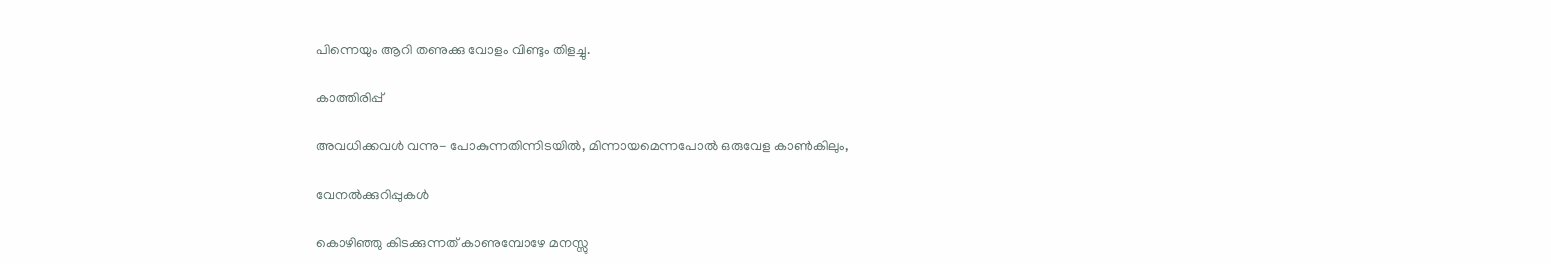പിന്നെയും ആറി തണുക്കു വോളം വിണ്ടും തിളച്ചു.

കാത്തിരിപ്പ്

അവധിക്കവൾ വന്നു- പോകുന്നതിന്നിടയിൽ, മിന്നായമെന്നപോൽ ഒരുവേള കാൺകിലും,

വേനല്‍ക്കുറിപ്പുകള്‍

കൊഴിഞ്ഞു കിടക്കുന്നത് കാണുമ്പോഴേ മനസ്സു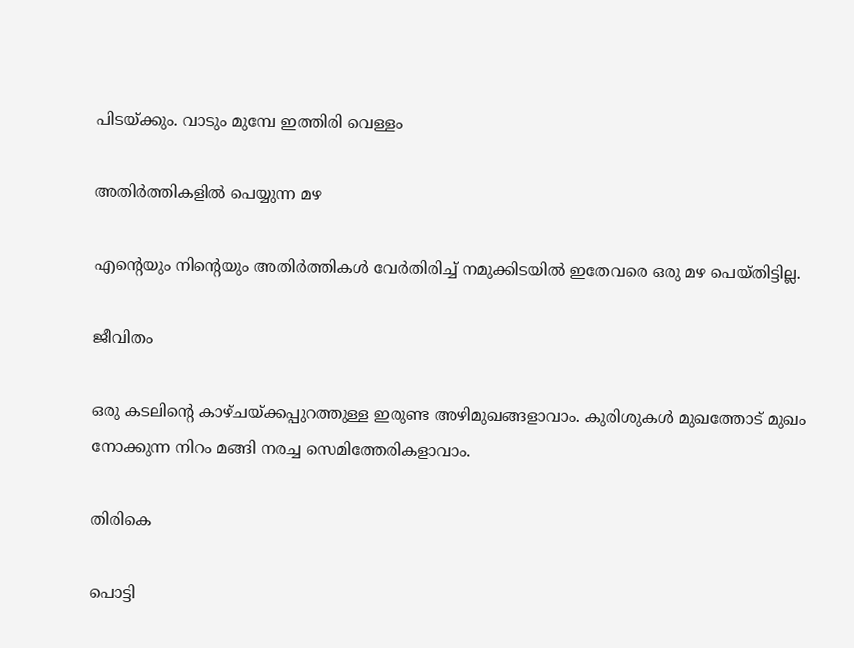പിടയ്ക്കും. വാടും മുമ്പേ ഇത്തിരി വെള്ളം

അതിർത്തികളിൽ പെയ്യുന്ന മഴ

എൻ്റെയും നിൻ്റെയും അതിർത്തികൾ വേർതിരിച്ച് നമുക്കിടയിൽ ഇതേവരെ ഒരു മഴ പെയ്തിട്ടില്ല.

ജീവിതം

ഒരു കടലിന്റെ കാഴ്ചയ്ക്കപ്പുറത്തുള്ള ഇരുണ്ട അഴിമുഖങ്ങളാവാം. കുരിശുകൾ മുഖത്തോട് മുഖം നോക്കുന്ന നിറം മങ്ങി നരച്ച സെമിത്തേരികളാവാം.

തിരികെ

പൊട്ടി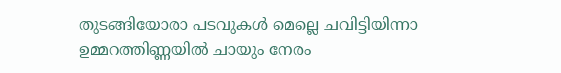തുടങ്ങിയോരാ പടവുകള്‍ മെല്ലെ ചവിട്ടിയിന്നാ ഉമ്മറത്തിണ്ണയില്‍ ചായും നേരം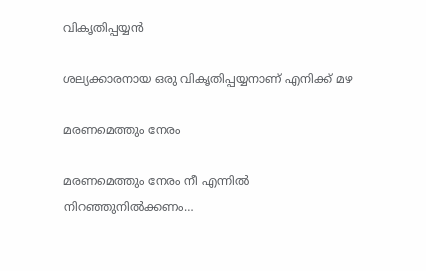വികൃതിപ്പയ്യൻ

ശല്യക്കാരനായ ഒരു വികൃതിപ്പയ്യനാണ് എനിക്ക് മഴ

മരണമെത്തും നേരം

മരണമെത്തും നേരം നീ എന്നിൽ നിറഞ്ഞുനിൽക്കണം…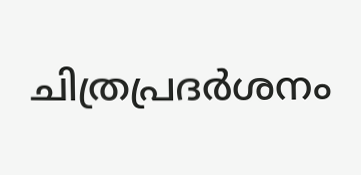ചിത്രപ്രദർശനം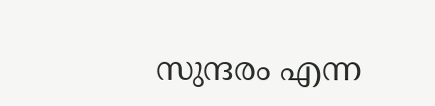സുന്ദരം എന്ന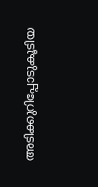അടിക്കുറിപ്പോടുകൂടിയ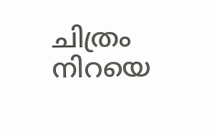ചിത്രം നിറയെ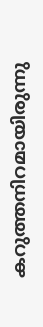കറുത്തനിറമായിരുന്നു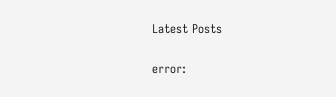Latest Posts

error: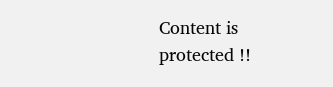Content is protected !!